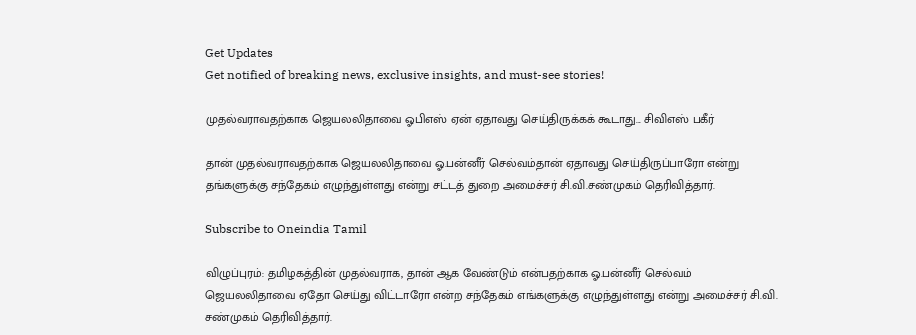Get Updates
Get notified of breaking news, exclusive insights, and must-see stories!

முதல்வராவதற்காக ஜெயலலிதாவை ஓபிஎஸ் ஏன் ஏதாவது செய்திருக்கக் கூடாது... சிவிஎஸ் பகீர்

தான் முதல்வராவதற்காக ஜெயலலிதாவை ஓ.பன்னீர் செல்வம்தான் ஏதாவது செய்திருப்பாரோ என்று தங்களுக்கு சந்தேகம் எழுந்துள்ளது என்று சட்டத் துறை அமைச்சர் சி.வி.சண்முகம் தெரிவித்தார்.

Subscribe to Oneindia Tamil

விழுப்புரம்: தமிழகத்தின் முதல்வராக, தான் ஆக வேண்டும் என்பதற்காக ஓ.பன்னீர் செல்வம் ஜெயலலிதாவை ஏதோ செய்து விட்டாரோ என்ற சந்தேகம் எங்களுக்கு எழுந்துள்ளது என்று அமைச்சர் சி.வி. சண்முகம் தெரிவித்தார்.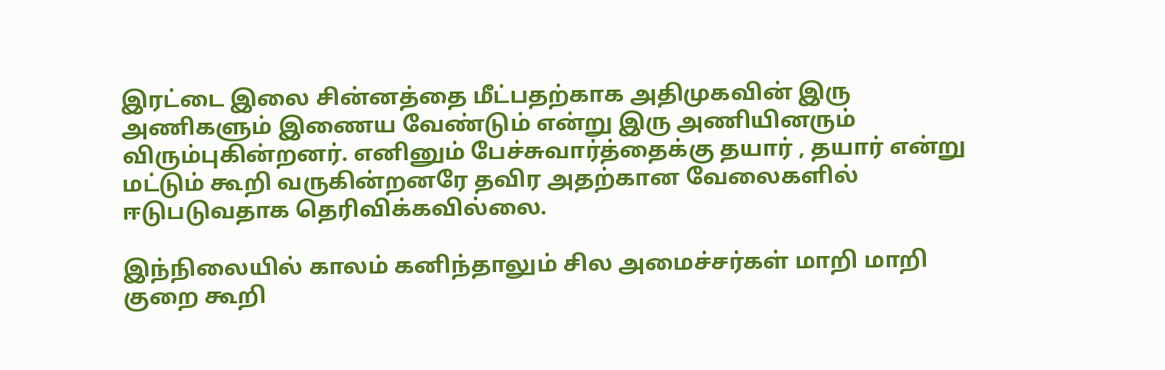இரட்டை இலை சின்னத்தை மீட்பதற்காக அதிமுகவின் இரு அணிகளும் இணைய வேண்டும் என்று இரு அணியினரும் விரும்புகின்றனர். எனினும் பேச்சுவார்த்தைக்கு தயார் , தயார் என்று மட்டும் கூறி வருகின்றனரே தவிர அதற்கான வேலைகளில் ஈடுபடுவதாக தெரிவிக்கவில்லை.

இந்நிலையில் காலம் கனிந்தாலும் சில அமைச்சர்கள் மாறி மாறி குறை கூறி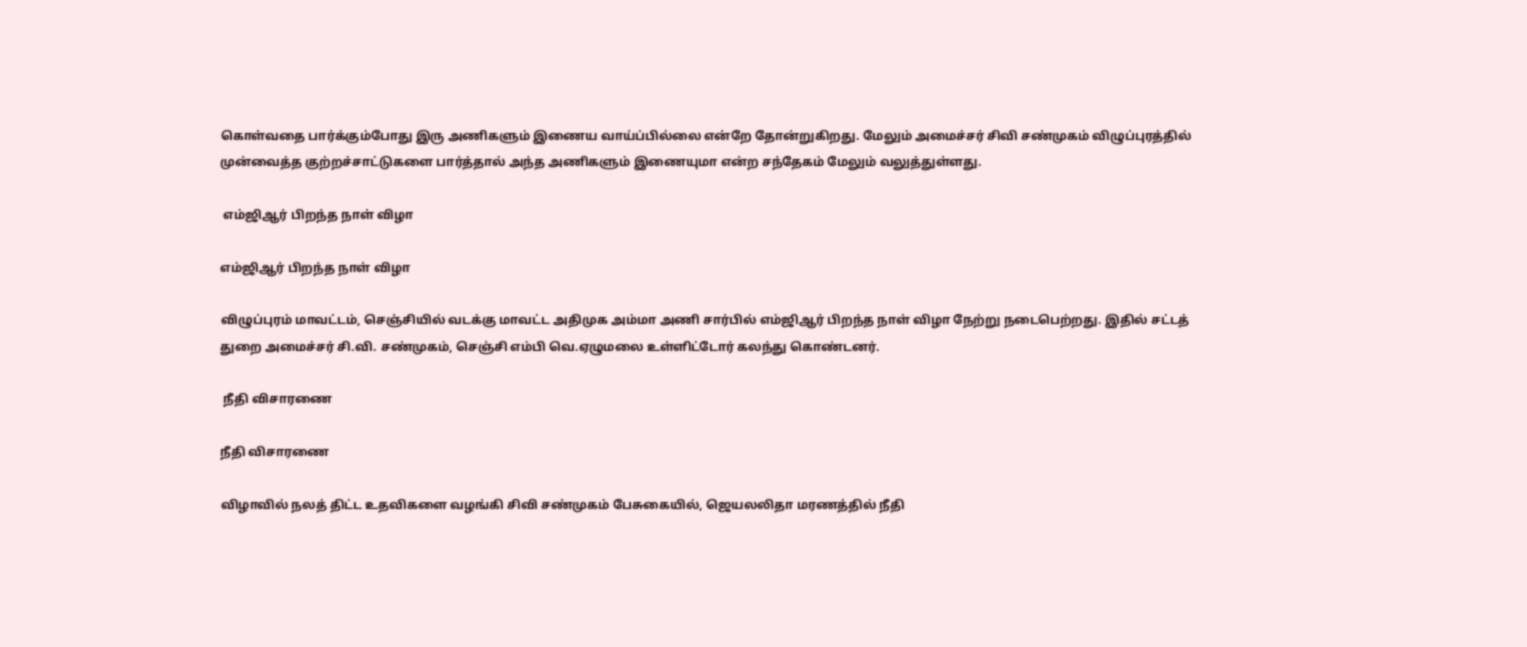கொள்வதை பார்க்கும்போது இரு அணிகளும் இணைய வாய்ப்பில்லை என்றே தோன்றுகிறது. மேலும் அமைச்சர் சிவி சண்முகம் விழுப்புரத்தில் முன்வைத்த குற்றச்சாட்டுகளை பார்த்தால் அந்த அணிகளும் இணையுமா என்ற சந்தேகம் மேலும் வலுத்துள்ளது.

 எம்ஜிஆர் பிறந்த நாள் விழா

எம்ஜிஆர் பிறந்த நாள் விழா

விழுப்புரம் மாவட்டம், செஞ்சியில் வடக்கு மாவட்ட அதிமுக அம்மா அணி சார்பில் எம்ஜிஆர் பிறந்த நாள் விழா நேற்று நடைபெற்றது. இதில் சட்டத் துறை அமைச்சர் சி.வி. சண்முகம், செஞ்சி எம்பி வெ.ஏழுமலை உள்ளிட்டோர் கலந்து கொண்டனர்.

 நீதி விசாரணை

நீதி விசாரணை

விழாவில் நலத் திட்ட உதவிகளை வழங்கி சிவி சண்முகம் பேசுகையில், ஜெயலலிதா மரணத்தில் நீதி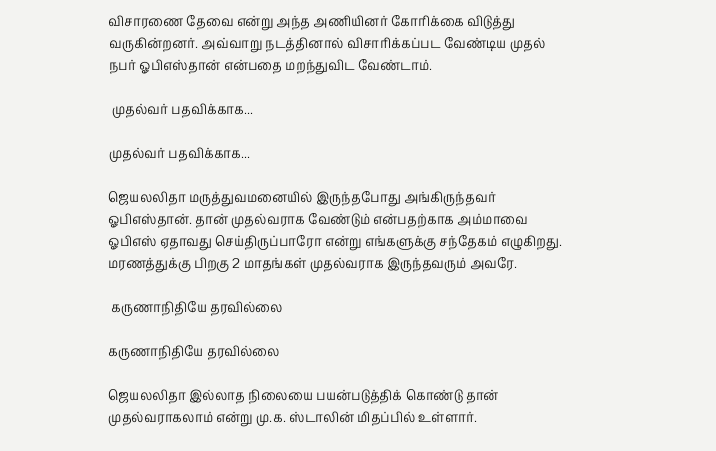விசாரணை தேவை என்று அந்த அணியினர் கோரிக்கை விடுத்து வருகின்றனர். அவ்வாறு நடத்தினால் விசாரிக்கப்பட வேண்டிய முதல் நபர் ஓபிஎஸ்தான் என்பதை மறந்துவிட வேண்டாம்.

 முதல்வர் பதவிக்காக...

முதல்வர் பதவிக்காக...

ஜெயலலிதா மருத்துவமனையில் இருந்தபோது அங்கிருந்தவர் ஓபிஎஸ்தான். தான் முதல்வராக வேண்டும் என்பதற்காக அம்மாவை ஓபிஎஸ் ஏதாவது செய்திருப்பாரோ என்று எங்களுக்கு சந்தேகம் எழுகிறது. மரணத்துக்கு பிறகு 2 மாதங்கள் முதல்வராக இருந்தவரும் அவரே.

 கருணாநிதியே தரவில்லை

கருணாநிதியே தரவில்லை

ஜெயலலிதா இல்லாத நிலையை பயன்படுத்திக் கொண்டு தான் முதல்வராகலாம் என்று மு.க. ஸ்டாலின் மிதப்பில் உள்ளார்.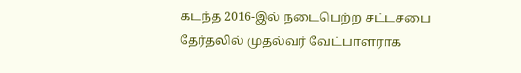கடந்த 2016-இல் நடைபெற்ற சட்டசபை தேர்தலில் முதல்வர் வேட்பாளராக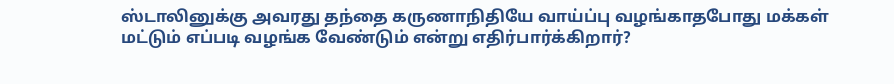ஸ்டாலினுக்கு அவரது தந்தை கருணாநிதியே வாய்ப்பு வழங்காதபோது மக்கள் மட்டும் எப்படி வழங்க வேண்டும் என்று எதிர்பார்க்கிறார்?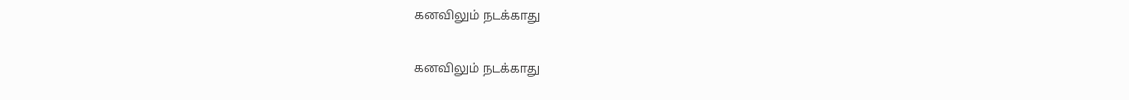கனவிலும் நடக்காது

கனவிலும் நடக்காது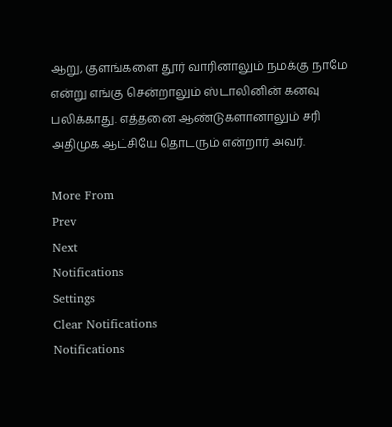ஆறு, குளங்களை தூர் வாரினாலும் நமக்கு நாமே என்று எங்கு சென்றாலும் ஸ்டாலினின் கனவு பலிக்காது. எத்தனை ஆண்டுகளானாலும் சரி அதிமுக ஆட்சியே தொடரும் என்றார் அவர்.

More From
Prev
Next
Notifications
Settings
Clear Notifications
Notifications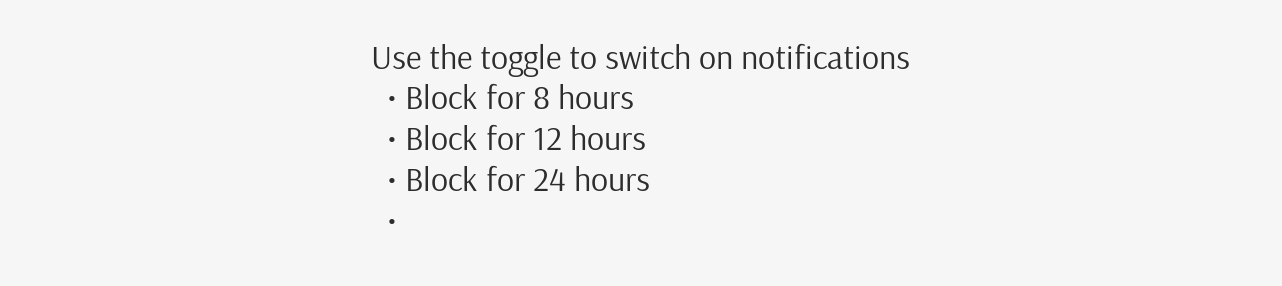Use the toggle to switch on notifications
  • Block for 8 hours
  • Block for 12 hours
  • Block for 24 hours
  •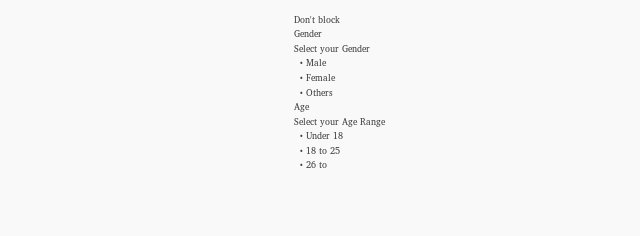Don't block
Gender
Select your Gender
  • Male
  • Female
  • Others
Age
Select your Age Range
  • Under 18
  • 18 to 25
  • 26 to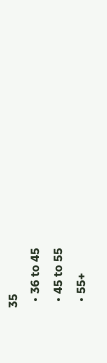35
  • 36 to 45
  • 45 to 55
  • 55+